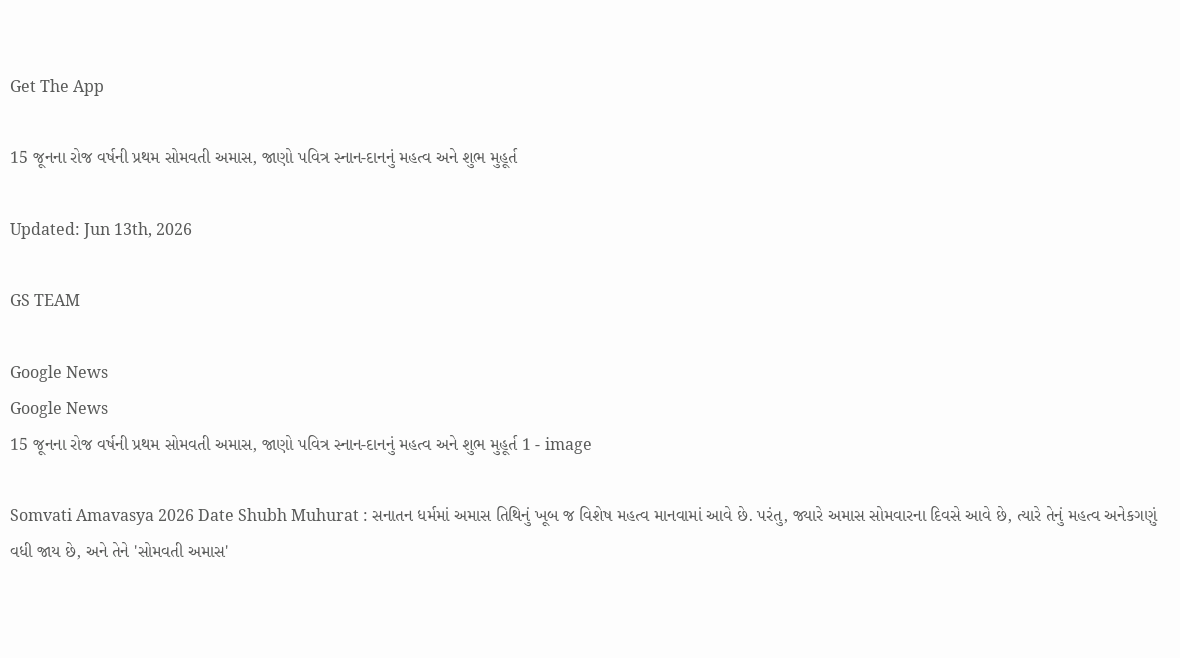Get The App

15 જૂનના રોજ વર્ષની પ્રથમ સોમવતી અમાસ, જાણો પવિત્ર સ્નાન-દાનનું મહત્વ અને શુભ મુહૂર્ત

Updated: Jun 13th, 2026

GS TEAM

Google News
Google News
15 જૂનના રોજ વર્ષની પ્રથમ સોમવતી અમાસ, જાણો પવિત્ર સ્નાન-દાનનું મહત્વ અને શુભ મુહૂર્ત 1 - image

Somvati Amavasya 2026 Date Shubh Muhurat : સનાતન ધર્મમાં અમાસ તિથિનું ખૂબ જ વિશેષ મહત્વ માનવામાં આવે છે. પરંતુ, જ્યારે અમાસ સોમવારના દિવસે આવે છે, ત્યારે તેનું મહત્વ અનેકગણું વધી જાય છે, અને તેને 'સોમવતી અમાસ'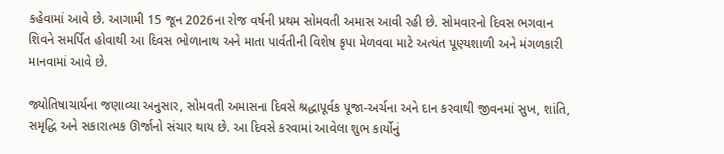કહેવામાં આવે છે. આગામી 15 જૂન 2026ના રોજ વર્ષની પ્રથમ સોમવતી અમાસ આવી રહી છે. સોમવારનો દિવસ ભગવાન શિવને સમર્પિત હોવાથી આ દિવસ ભોળાનાથ અને માતા પાર્વતીની વિશેષ કૃપા મેળવવા માટે અત્યંત પૂણ્યશાળી અને મંગળકારી માનવામાં આવે છે.

જ્યોતિષાચાર્યના જણાવ્યા અનુસાર, સોમવતી અમાસના દિવસે શ્રદ્ધાપૂર્વક પૂજા-અર્ચના અને દાન કરવાથી જીવનમાં સુખ, શાંતિ, સમૃદ્ધિ અને સકારાત્મક ઊર્જાનો સંચાર થાય છે. આ દિવસે કરવામાં આવેલા શુભ કાર્યોનું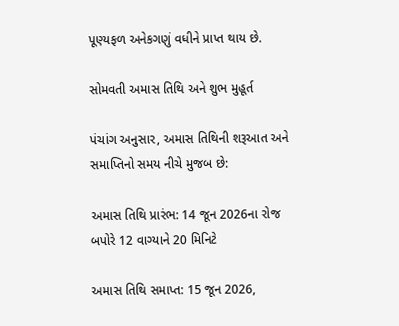પૂણ્યફળ અનેકગણું વધીને પ્રાપ્ત થાય છે.

સોમવતી અમાસ તિથિ અને શુભ મુહૂર્ત

પંચાંગ અનુસાર, અમાસ તિથિની શરૂઆત અને સમાપ્તિનો સમય નીચે મુજબ છે:

અમાસ તિથિ પ્રારંભ: 14 જૂન 2026ના રોજ બપોરે 12 વાગ્યાને 20 મિનિટે

અમાસ તિથિ સમાપ્ત: 15 જૂન 2026,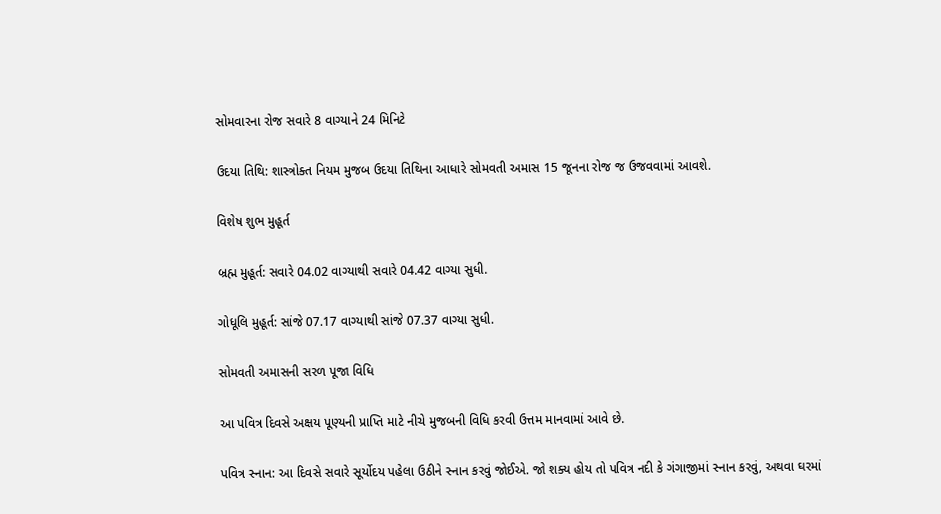સોમવારના રોજ સવારે 8 વાગ્યાને 24 મિનિટે

ઉદયા તિથિ: શાસ્ત્રોક્ત નિયમ મુજબ ઉદયા તિથિના આધારે સોમવતી અમાસ 15 જૂનના રોજ જ ઉજવવામાં આવશે.

વિશેષ શુભ મુહૂર્ત

બ્રહ્મ મુહૂર્ત: સવારે 04.02 વાગ્યાથી સવારે 04.42 વાગ્યા સુધી.

ગોધૂલિ મુહૂર્ત: સાંજે 07.17 વાગ્યાથી સાંજે 07.37 વાગ્યા સુધી.

સોમવતી અમાસની સરળ પૂજા વિધિ

આ પવિત્ર દિવસે અક્ષય પૂણ્યની પ્રાપ્તિ માટે નીચે મુજબની વિધિ કરવી ઉત્તમ માનવામાં આવે છે.

પવિત્ર સ્નાન: આ દિવસે સવારે સૂર્યોદય પહેલા ઉઠીને સ્નાન કરવું જોઈએ. જો શક્ય હોય તો પવિત્ર નદી કે ગંગાજીમાં સ્નાન કરવું, અથવા ઘરમાં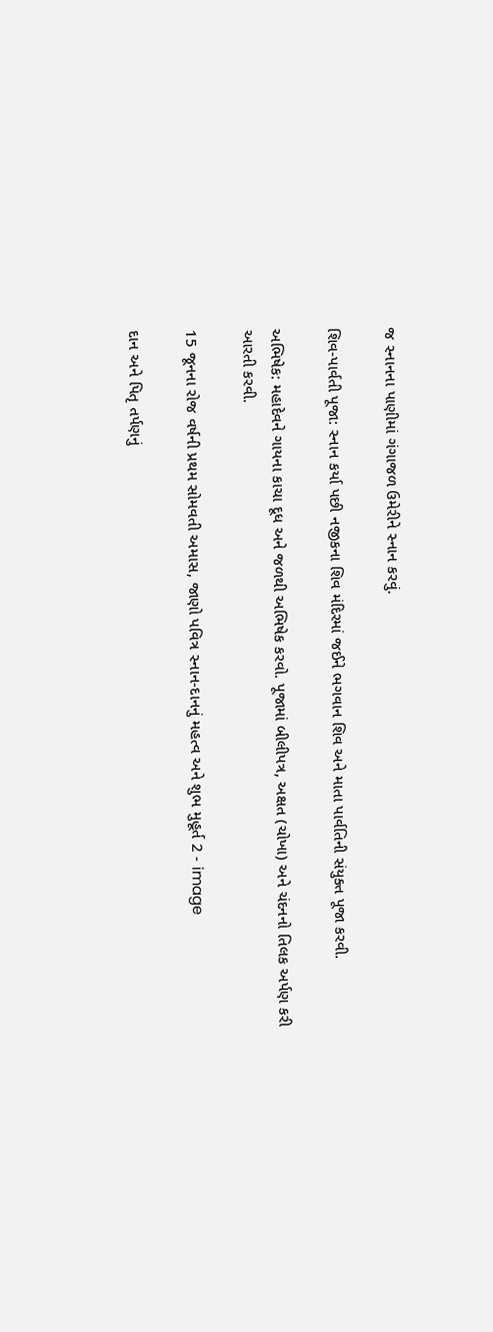જ સ્નાનના પાણીમાં ગંગાજળ ઉમેરીને સ્નાન કરવું.

શિવ-પાર્વતી પૂજા: સ્નાન કર્યા પછી નજીકના શિવ મંદિરમાં જઈને ભગવાન શિવ અને માતા પાર્વતિની સંયુક્ત પૂજા કરવી.

અભિષેક: મહાદેવને ગાયના કાચા દૂધ અને જળથી અભિષેક કરવો. પૂજામાં બીલીપત્ર, અક્ષત (ચોખા) અને ચંદનનો તિલક અર્પણ કરી આરતી કરવી.

15 જૂનના રોજ વર્ષની પ્રથમ સોમવતી અમાસ, જાણો પવિત્ર સ્નાન-દાનનું મહત્વ અને શુભ મુહૂર્ત 2 - image

દાન અને પિતૃ તર્પણનું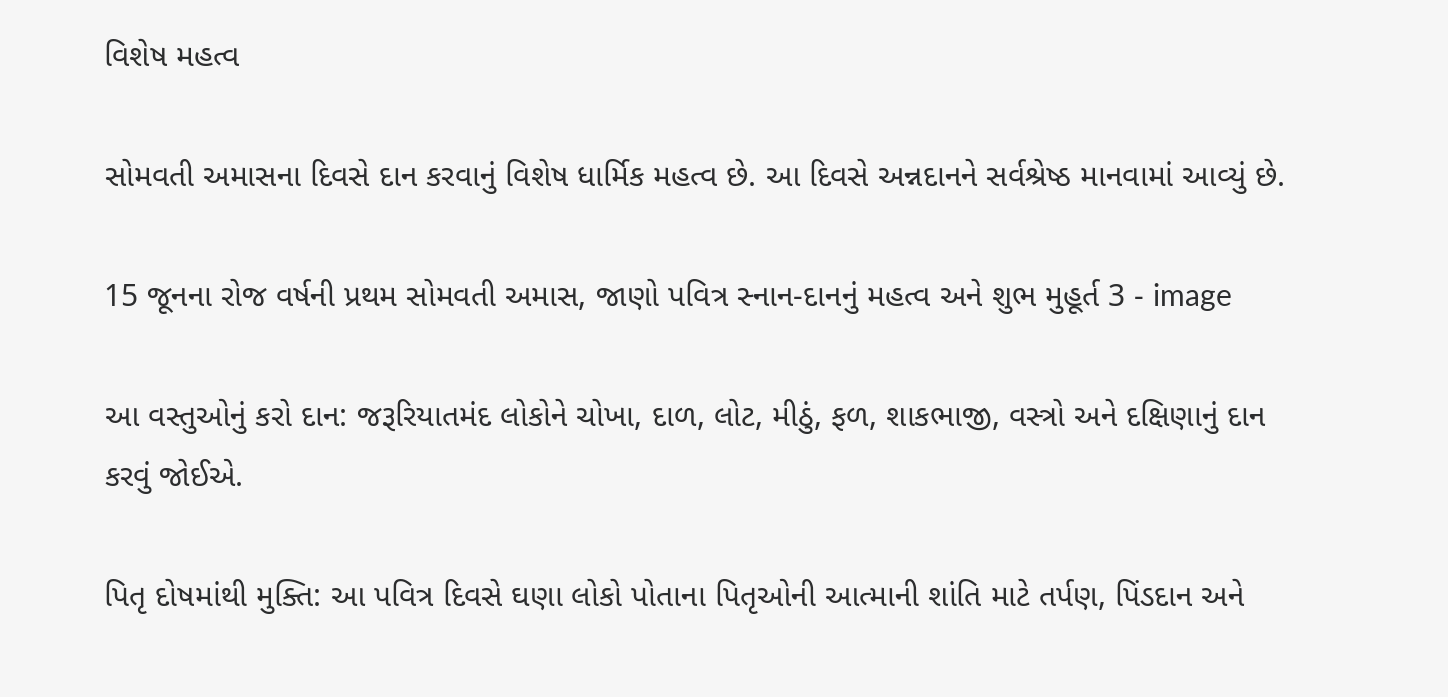વિશેષ મહત્વ

સોમવતી અમાસના દિવસે દાન કરવાનું વિશેષ ધાર્મિક મહત્વ છે. આ દિવસે અન્નદાનને સર્વશ્રેષ્ઠ માનવામાં આવ્યું છે.

15 જૂનના રોજ વર્ષની પ્રથમ સોમવતી અમાસ, જાણો પવિત્ર સ્નાન-દાનનું મહત્વ અને શુભ મુહૂર્ત 3 - image

આ વસ્તુઓનું કરો દાન: જરૂરિયાતમંદ લોકોને ચોખા, દાળ, લોટ, મીઠું, ફળ, શાકભાજી, વસ્ત્રો અને દક્ષિણાનું દાન કરવું જોઈએ.

પિતૃ દોષમાંથી મુક્તિ: આ પવિત્ર દિવસે ઘણા લોકો પોતાના પિતૃઓની આત્માની શાંતિ માટે તર્પણ, પિંડદાન અને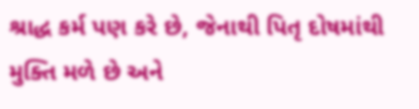શ્રાદ્ધ કર્મ પણ કરે છે, જેનાથી પિતૃ દોષમાંથી મુક્તિ મળે છે અને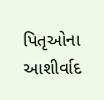પિતૃઓના આશીર્વાદ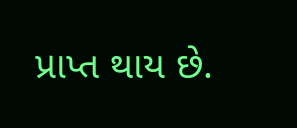પ્રાપ્ત થાય છે.